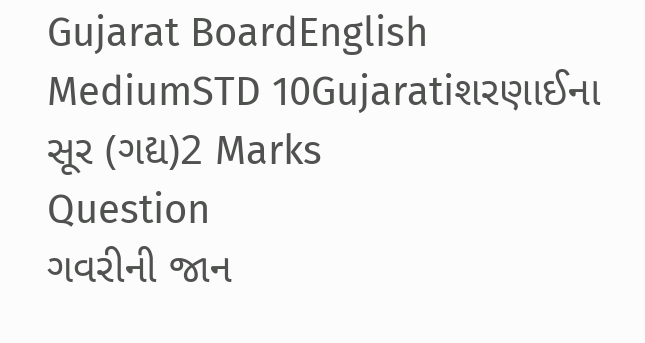Gujarat BoardEnglish MediumSTD 10Gujaratiશરણાઈના સૂર (ગદ્ય)2 Marks
Question
ગવરીની જાન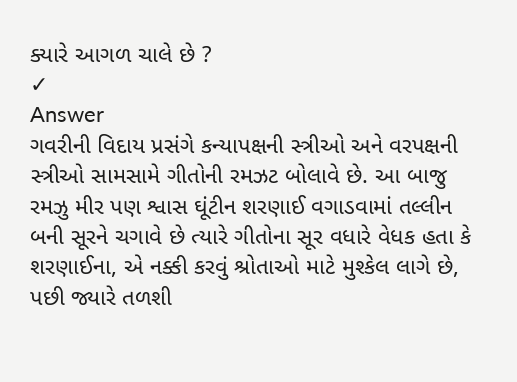ક્યારે આગળ ચાલે છે ?
✓
Answer
ગવરીની વિદાય પ્રસંગે કન્યાપક્ષની સ્ત્રીઓ અને વરપક્ષની સ્ત્રીઓ સામસામે ગીતોની રમઝટ બોલાવે છે. આ બાજુ રમઝુ મીર પણ શ્વાસ ઘૂંટીન શરણાઈ વગાડવામાં તલ્લીન બની સૂરને ચગાવે છે ત્યારે ગીતોના સૂર વધારે વેધક હતા કે શરણાઈના, એ નક્કી કરવું શ્રોતાઓ માટે મુશ્કેલ લાગે છે, પછી જ્યારે તળશી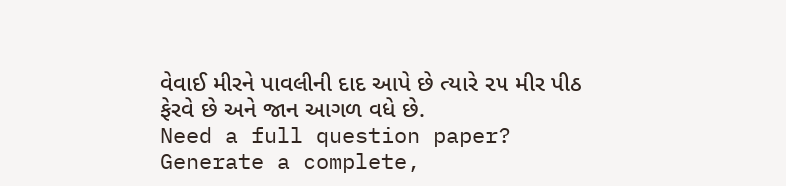વેવાઈ મીરને પાવલીની દાદ આપે છે ત્યારે ૨૫ મીર પીઠ ફેરવે છે અને જાન આગળ વધે છે.
Need a full question paper?
Generate a complete,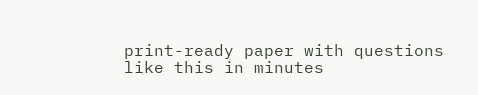print-ready paper with questions like this in minutes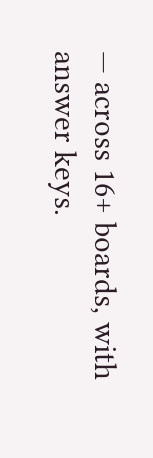— across 16+ boards, with answer keys.